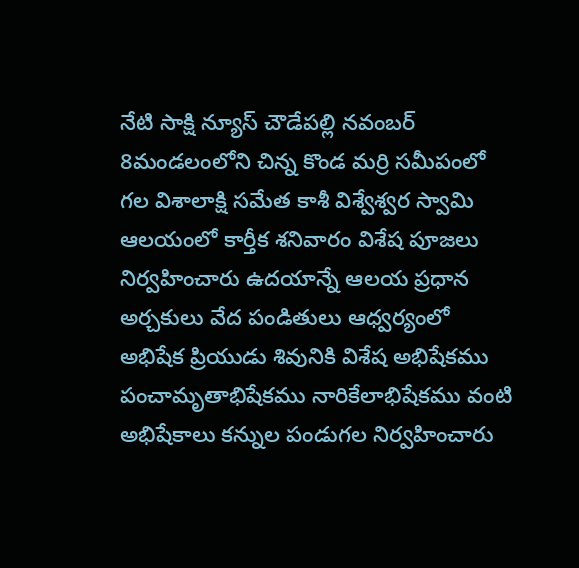నేటి సాక్షి న్యూస్ చౌడేపల్లి నవంబర్ 8మండలంలోని చిన్న కొండ మర్రి సమీపంలో గల విశాలాక్షి సమేత కాశీ విశ్వేశ్వర స్వామి ఆలయంలో కార్తీక శనివారం విశేష పూజలు నిర్వహించారు ఉదయాన్నే ఆలయ ప్రధాన అర్చకులు వేద పండితులు ఆధ్వర్యంలో అభిషేక ప్రియుడు శివునికి విశేష అభిషేకము పంచామృతాభిషేకము నారికేలాభిషేకము వంటి అభిషేకాలు కన్నుల పండుగల నిర్వహించారు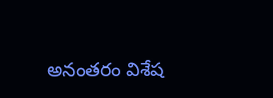అనంతరం విశేష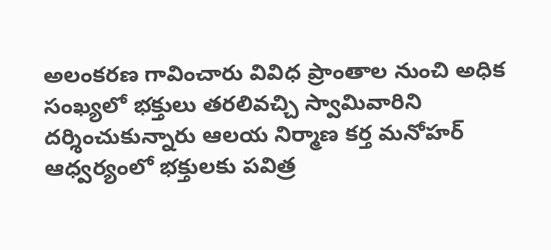అలంకరణ గావించారు వివిధ ప్రాంతాల నుంచి అధిక సంఖ్యలో భక్తులు తరలివచ్చి స్వామివారిని దర్శించుకున్నారు ఆలయ నిర్మాణ కర్త మనోహర్ ఆధ్వర్యంలో భక్తులకు పవిత్ర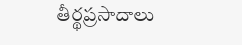తీర్థప్రసాదాలు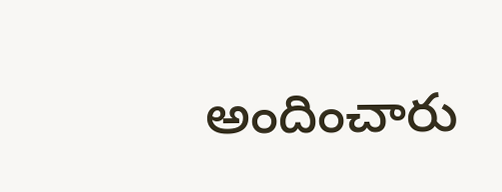అందించారు